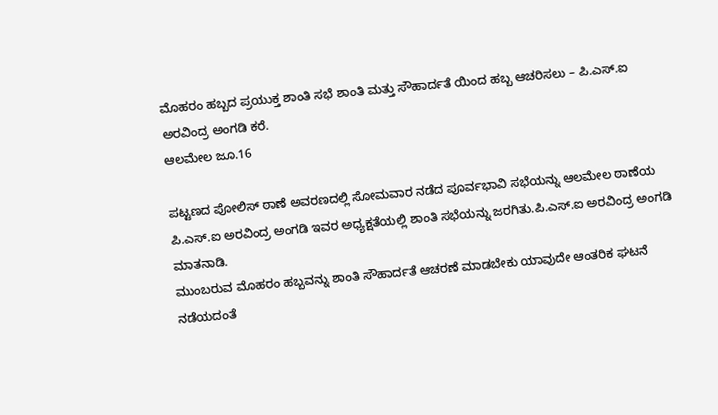ಮೊಹರಂ ಹಬ್ಬದ ಪ್ರಯುಕ್ತ ಶಾಂತಿ ಸಭೆ ಶಾಂತಿ ಮತ್ತು ಸೌಹಾರ್ದತೆ ಯಿಂದ ಹಬ್ಬ ಆಚರಿಸಲು – ಪಿ.ಎಸ್.ಐ ಅರವಿಂದ್ರ ಅಂಗಡಿ ಕರೆ.
ಆಲಮೇಲ ಜೂ.16

ಪಟ್ಟಣದ ಪೋಲಿಸ್ ಠಾಣೆ ಅವರಣದಲ್ಲಿ ಸೋಮವಾರ ನಡೆದ ಪೂರ್ವಭಾವಿ ಸಭೆಯನ್ನು ಆಲಮೇಲ ಠಾಣೆಯ ಪಿ.ಎಸ್.ಐ ಅರವಿಂದ್ರ ಅಂಗಡಿ ಇವರ ಅಧ್ಯಕ್ಷತೆಯಲ್ಲಿ ಶಾಂತಿ ಸಭೆಯನ್ನು ಜರಗಿತು.ಪಿ.ಎಸ್.ಐ ಅರವಿಂದ್ರ ಅಂಗಡಿ ಮಾತನಾಡಿ.
ಮುಂಬರುವ ಮೊಹರಂ ಹಬ್ಬವನ್ನು ಶಾಂತಿ ಸೌಹಾರ್ದತೆ ಆಚರಣೆ ಮಾಡಬೇಕು ಯಾವುದೇ ಆಂತರಿಕ ಘಟನೆ ನಡೆಯದಂತೆ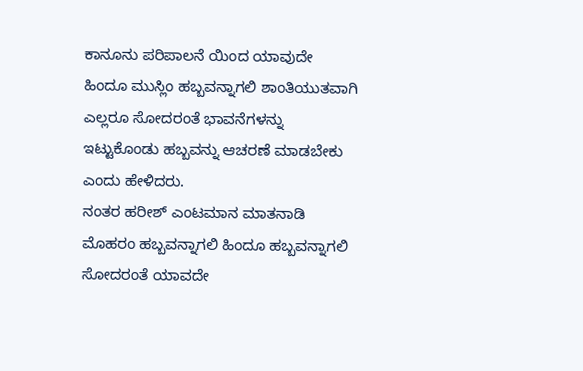ಕಾನೂನು ಪರಿಪಾಲನೆ ಯಿಂದ ಯಾವುದೇ ಹಿಂದೂ ಮುಸ್ಲಿಂ ಹಬ್ಬವನ್ನಾಗಲಿ ಶಾಂತಿಯುತವಾಗಿ ಎಲ್ಲರೂ ಸೋದರಂತೆ ಭಾವನೆಗಳನ್ನು ಇಟ್ಟುಕೊಂಡು ಹಬ್ಬವನ್ನು ಆಚರಣೆ ಮಾಡಬೇಕು ಎಂದು ಹೇಳಿದರು.
ನಂತರ ಹರೀಶ್ ಎಂಟಮಾನ ಮಾತನಾಡಿ ಮೊಹರಂ ಹಬ್ಬವನ್ನಾಗಲಿ ಹಿಂದೂ ಹಬ್ಬವನ್ನಾಗಲಿ ಸೋದರಂತೆ ಯಾವದೇ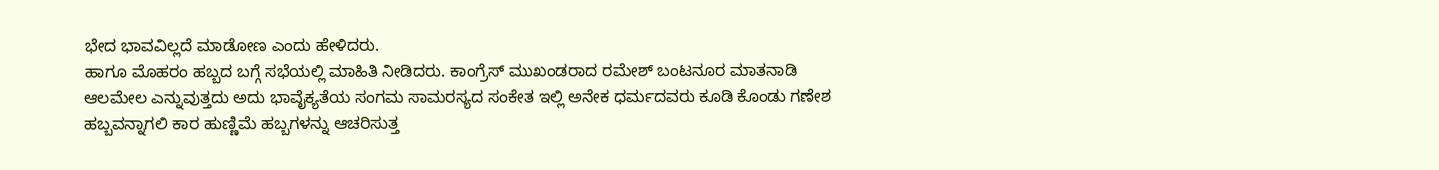ಭೇದ ಭಾವವಿಲ್ಲದೆ ಮಾಡೋಣ ಎಂದು ಹೇಳಿದರು.
ಹಾಗೂ ಮೊಹರಂ ಹಬ್ಬದ ಬಗ್ಗೆ ಸಭೆಯಲ್ಲಿ ಮಾಹಿತಿ ನೀಡಿದರು. ಕಾಂಗ್ರೆಸ್ ಮುಖಂಡರಾದ ರಮೇಶ್ ಬಂಟನೂರ ಮಾತನಾಡಿ ಆಲಮೇಲ ಎನ್ನುವುತ್ತದು ಅದು ಭಾವೈಕ್ಯತೆಯ ಸಂಗಮ ಸಾಮರಸ್ಯದ ಸಂಕೇತ ಇಲ್ಲಿ ಅನೇಕ ಧರ್ಮದವರು ಕೂಡಿ ಕೊಂಡು ಗಣೇಶ ಹಬ್ಬವನ್ನಾಗಲಿ ಕಾರ ಹುಣ್ಣಿಮೆ ಹಬ್ಬಗಳನ್ನು ಆಚರಿಸುತ್ತ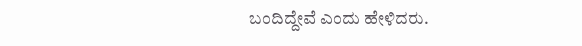ಬಂದಿದ್ದೇವೆ ಎಂದು ಹೇಳಿದರು.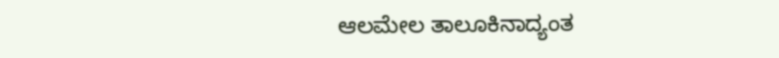ಆಲಮೇಲ ತಾಲೂಕಿನಾದ್ಯಂತ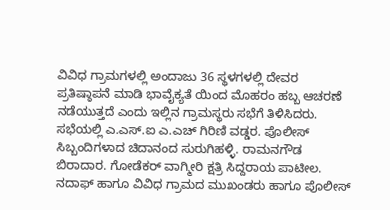ವಿವಿಧ ಗ್ರಾಮಗಳಲ್ಲಿ ಅಂದಾಜು 36 ಸ್ಥಳಗಳಲ್ಲಿ ದೇವರ ಪ್ರತಿಷ್ಠಾಪನೆ ಮಾಡಿ ಭಾವೈಕ್ಯತೆ ಯಿಂದ ಮೊಹರಂ ಹಬ್ಬ ಆಚರಣೆ ನಡೆಯುತ್ತದೆ ಎಂದು ಇಲ್ಲಿನ ಗ್ರಾಮಸ್ಥರು ಸಭೆಗೆ ತಿಳಿಸಿದರು.
ಸಭೆಯಲ್ಲಿ ಎ.ಎಸ್.ಐ ಎ.ಎಚ್ ಗಿರಿಣಿ ವಡ್ಡರ. ಪೊಲೀಸ್ ಸಿಬ್ಬಂದಿಗಳಾದ ಚಿದಾನಂದ ಸುರುಗಿಹಳ್ಳಿ. ರಾಮನಗೌಡ ಬಿರಾದಾರ. ಗೋಡೆಕರ್ ವಾಗ್ಮೀರಿ ಕ್ಷತ್ರಿ ಸಿದ್ದರಾಯ ಪಾಟೀಲ. ನದಾಫ್ ಹಾಗೂ ವಿವಿಧ ಗ್ರಾಮದ ಮುಖಂಡರು ಹಾಗೂ ಪೊಲೀಸ್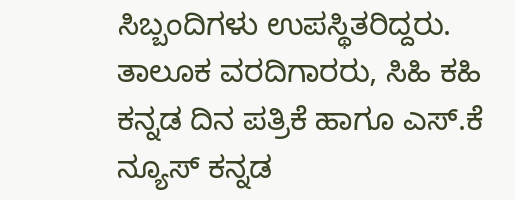ಸಿಬ್ಬಂದಿಗಳು ಉಪಸ್ಥಿತರಿದ್ದರು.
ತಾಲೂಕ ವರದಿಗಾರರು, ಸಿಹಿ ಕಹಿ ಕನ್ನಡ ದಿನ ಪತ್ರಿಕೆ ಹಾಗೂ ಎಸ್.ಕೆ ನ್ಯೂಸ್ ಕನ್ನಡ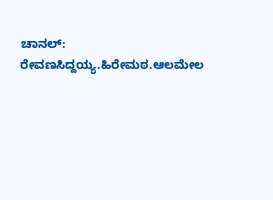ಚಾನಲ್: ರೇವಣಸಿದ್ದಯ್ಯ.ಹಿರೇಮಠ.ಆಲಮೇಲ